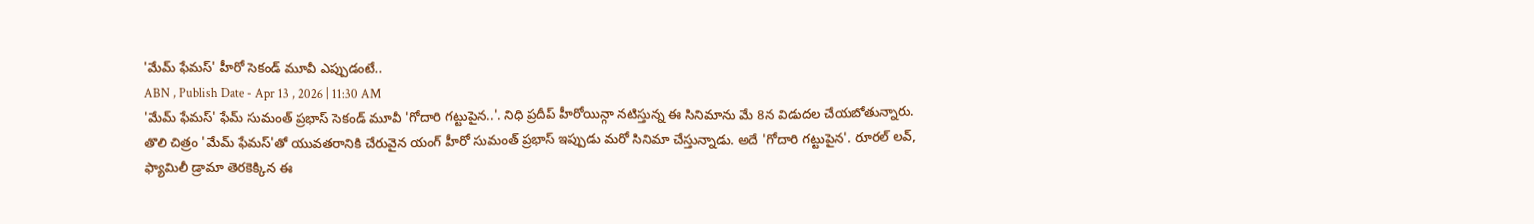'మేమ్ ఫేమస్' హీరో సెకండ్ మూవీ ఎప్పుడంటే..
ABN , Publish Date - Apr 13 , 2026 | 11:30 AM
'మేమ్ ఫేమస్' ఫేమ్ సుమంత్ ప్రభాస్ సెకండ్ మూవీ 'గోదారి గట్టుపైన..'. నిధి ప్రదీప్ హీరోయిన్గా నటిస్తున్న ఈ సినిమాను మే 8న విడుదల చేయబోతున్నారు.
తొలి చిత్రం 'మేమ్ ఫేమస్'తో యువతరానికి చేరువైన యంగ్ హీరో సుమంత్ ప్రభాస్ ఇప్పుడు మరో సినిమా చేస్తున్నాడు. అదే 'గోదారి గట్టుపైన'. రూరల్ లవ్, ఫ్యామిలీ డ్రామా తెరకెక్కిన ఈ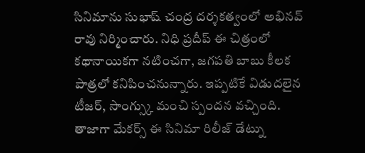సినిమాను సుభాష్ చంద్ర దర్శకత్వంలో అభినవ్ రావు నిర్మించారు. నిధి ప్రదీప్ ఈ చిత్రంలో కథానాయికగా నటించగా, జగపతి బాబు కీలక పాత్రలో కనిపించనున్నారు. ఇప్పటికే విడుదలైన టీజర్, సాంగ్స్కు మంచి స్పందన వచ్చింది.
తాజాగా మేకర్స్ ఈ సినిమా రిలీజ్ డేట్ను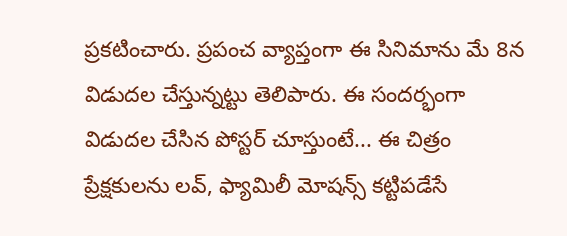ప్రకటించారు. ప్రపంచ వ్యాప్తంగా ఈ సినిమాను మే 8న విడుదల చేస్తున్నట్టు తెలిపారు. ఈ సందర్భంగా విడుదల చేసిన పోస్టర్ చూస్తుంటే... ఈ చిత్రం ప్రేక్షకులను లవ్, ఫ్యామిలీ మోషన్స్ కట్టిపడేసే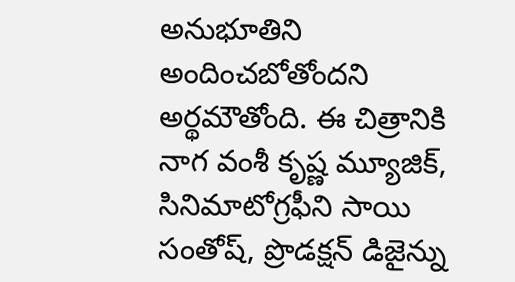అనుభూతిని అందించబోతోందని అర్థమౌతోంది. ఈ చిత్రానికి నాగ వంశీ కృష్ణ మ్యూజిక్, సినిమాటోగ్రఫీని సాయి సంతోష్, ప్రొడక్షన్ డిజైన్ను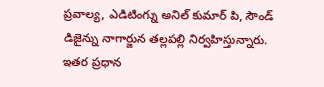ప్రవాల్య, ఎడిటింగ్ను అనిల్ కుమార్ పి, సౌండ్ డిజైన్ను నాగార్జున తల్లపల్లి నిర్వహిస్తున్నారు. ఇతర ప్రధాన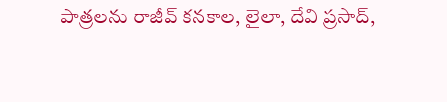పాత్రలను రాజీవ్ కనకాల, లైలా, దేవి ప్రసాద్,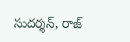సుదర్శన్, రాజ్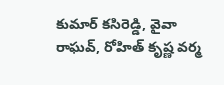కుమార్ కసిరెడ్డి, వైవా రాఘవ్, రోహిత్ కృష్ణ వర్మ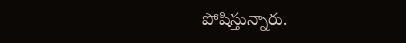పోషిస్తున్నారు.